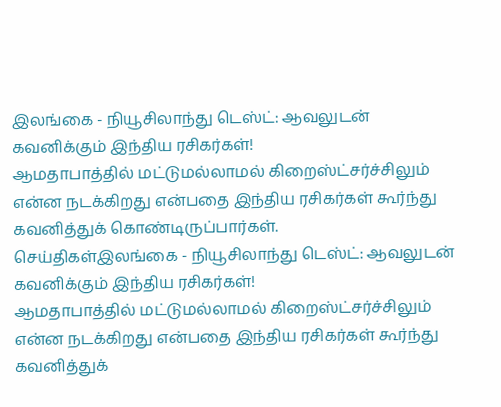இலங்கை - நியூசிலாந்து டெஸ்ட்: ஆவலுடன் கவனிக்கும் இந்திய ரசிகர்கள்!
ஆமதாபாத்தில் மட்டுமல்லாமல் கிறைஸ்ட்சர்ச்சிலும் என்ன நடக்கிறது என்பதை இந்திய ரசிகர்கள் கூர்ந்து கவனித்துக் கொண்டிருப்பார்கள்.
செய்திகள்இலங்கை - நியூசிலாந்து டெஸ்ட்: ஆவலுடன் கவனிக்கும் இந்திய ரசிகர்கள்!
ஆமதாபாத்தில் மட்டுமல்லாமல் கிறைஸ்ட்சர்ச்சிலும் என்ன நடக்கிறது என்பதை இந்திய ரசிகர்கள் கூர்ந்து கவனித்துக்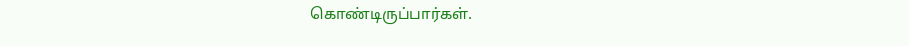கொண்டிருப்பார்கள்.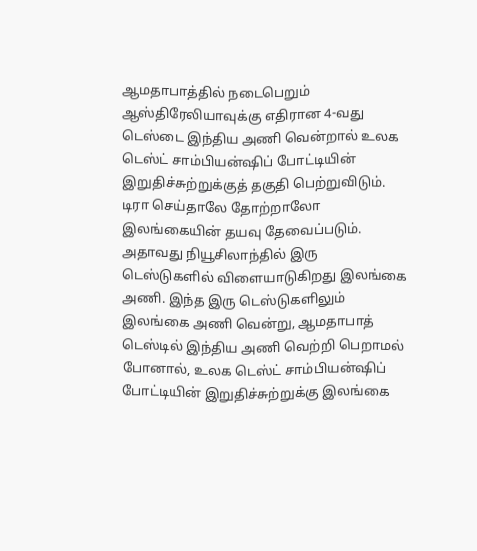ஆமதாபாத்தில் நடைபெறும் ஆஸ்திரேலியாவுக்கு எதிரான 4-வது டெஸ்டை இந்திய அணி வென்றால் உலக டெஸ்ட் சாம்பியன்ஷிப் போட்டியின் இறுதிச்சுற்றுக்குத் தகுதி பெற்றுவிடும். டிரா செய்தாலே தோற்றாலோ இலங்கையின் தயவு தேவைப்படும்.
அதாவது நியூசிலாந்தில் இரு டெஸ்டுகளில் விளையாடுகிறது இலங்கை அணி. இந்த இரு டெஸ்டுகளிலும் இலங்கை அணி வென்று, ஆமதாபாத் டெஸ்டில் இந்திய அணி வெற்றி பெறாமல் போனால், உலக டெஸ்ட் சாம்பியன்ஷிப் போட்டியின் இறுதிச்சுற்றுக்கு இலங்கை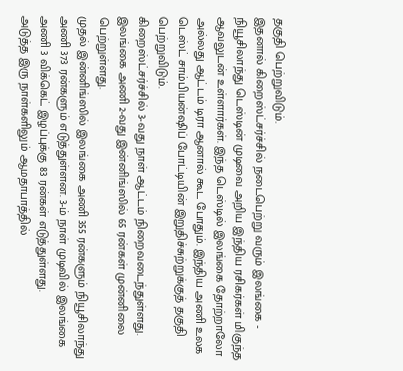தகுதி பெற்றுவிடும்.
இதனால் கிறைஸ்ட்சர்ச்சில் நடைபெற்று வரும் இலங்கை - நியூசிலாந்து டெஸ்டின் முடிவை அறிய இந்திய ரசிகர்கள் மிகுந்த ஆவலுடன் உள்ளார்கள். இந்த டெஸ்டில் இலங்கை தோற்றாலோ அல்லது ஆட்டம் டிரா ஆனால் கூட போதும். இந்திய அணி உலக டெஸ்ட் சாம்பியன்ஷிப் போட்டியின் இறுதிச்சுற்றுக்குத் தகுதி பெற்றுவிடும்.
கிறைஸ்ட்சர்ச்சில் 3-வது நாள் ஆட்டம் நிறைவடைந்துள்ளது. இலங்கை அணி 2-வது இன்னிங்ஸில் 65 ரன்கள் முன்னிலை பெற்றுள்ளது.
முதல் இன்னிங்ஸில் இலங்கை அணி 355 ரன்களும் நியூசிலாந்து அணி 373 ரன்களும் எடுத்துள்ளன. 3-ம் நாள் முடிவில் இலங்கை அணி 3 விக்கெட் இழப்புக்கு 83 ரன்கள் எடுத்துள்ளது.
அடுத்த இரு நாள்களிலும் ஆமதாபாத்தில்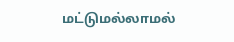மட்டுமல்லாமல்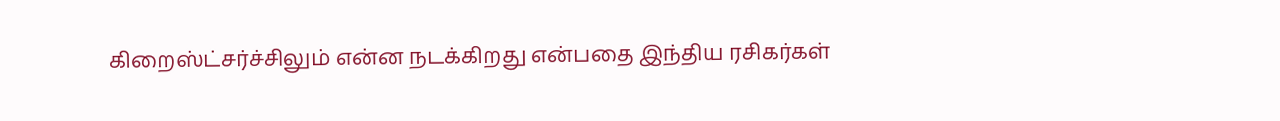கிறைஸ்ட்சர்ச்சிலும் என்ன நடக்கிறது என்பதை இந்திய ரசிகர்கள்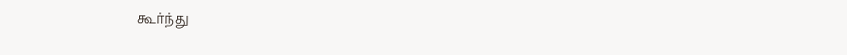கூர்ந்து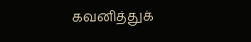கவனித்துக்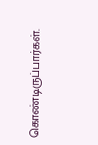கொண்டிருப்பார்கள்.